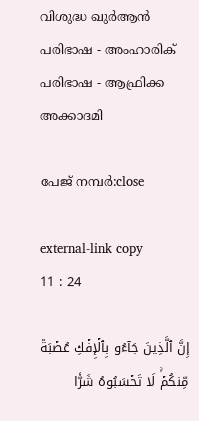വിശുദ്ധ ഖുർആൻ പരിഭാഷ - അംഹാരിക് പരിഭാഷ - ആഫ്രിക്ക അക്കാദമി

പേജ് നമ്പർ:close

external-link copy
11 : 24

إِنَّ ٱلَّذِينَ جَآءُو بِٱلۡإِفۡكِ عُصۡبَةٞ مِّنكُمۡۚ لَا تَحۡسَبُوهُ شَرّٗا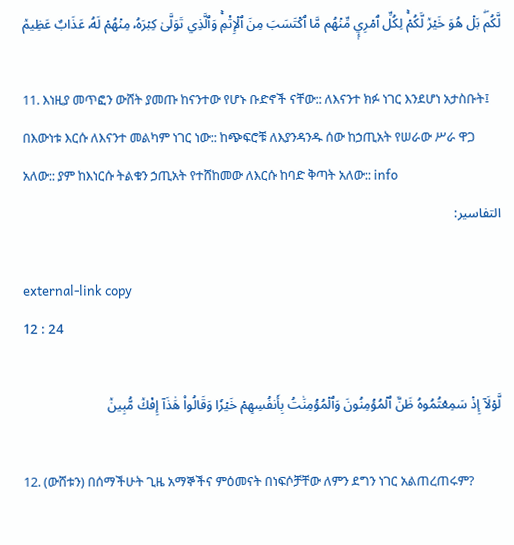لَّكُمۖ بَلۡ هُوَ خَيۡرٞ لَّكُمۡۚ لِكُلِّ ٱمۡرِيٕٖ مِّنۡهُم مَّا ٱكۡتَسَبَ مِنَ ٱلۡإِثۡمِۚ وَٱلَّذِي تَوَلَّىٰ كِبۡرَهُۥ مِنۡهُمۡ لَهُۥ عَذَابٌ عَظِيمٞ

11. እነዚያ መጥፎን ውሸት ያመጡ ከናንተው የሆኑ ቡድኖች ናቸው:: ለእናንተ ክፉ ነገር እንደሆነ አታስቡት፤ በእውነቱ እርሱ ለእናንተ መልካም ነገር ነው:: ከጭፍሮቹ ለእያንዳንዱ ሰው ከኃጢአት የሠራው ሥራ ዋጋ አለው:: ያም ከእነርሱ ትልቁን ኃጢአት የተሸከመው ለእርሱ ከባድ ቅጣት አለው:: info
التفاسير:

external-link copy
12 : 24

لَّوۡلَآ إِذۡ سَمِعۡتُمُوهُ ظَنَّ ٱلۡمُؤۡمِنُونَ وَٱلۡمُؤۡمِنَٰتُ بِأَنفُسِهِمۡ خَيۡرٗا وَقَالُواْ هَٰذَآ إِفۡكٞ مُّبِينٞ

12. (ውሸቱን) በሰማችሁት ጊዜ አማኞችና ምዕመናት በነፍሶቻቸው ለምን ደግን ነገር አልጠረጠሩም?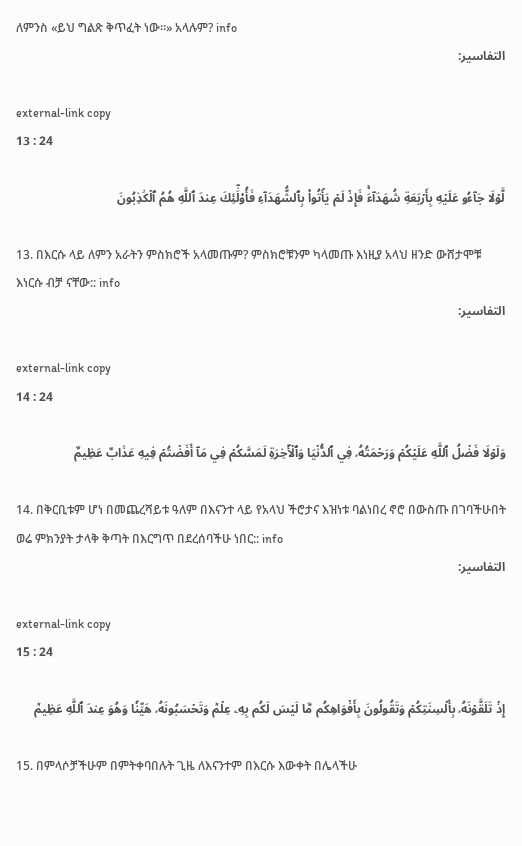ለምንስ «ይህ ግልጽ ቅጥፈት ነው።» አላሉም? info
التفاسير:

external-link copy
13 : 24

لَّوۡلَا جَآءُو عَلَيۡهِ بِأَرۡبَعَةِ شُهَدَآءَۚ فَإِذۡ لَمۡ يَأۡتُواْ بِٱلشُّهَدَآءِ فَأُوْلَٰٓئِكَ عِندَ ٱللَّهِ هُمُ ٱلۡكَٰذِبُونَ

13. በእርሱ ላይ ለምን አራትን ምስክሮች አላመጡም? ምስክሮቹንም ካላመጡ እነዚያ አላህ ዘንድ ውሸታሞቹ እነርሱ ብቻ ናቸው:: info
التفاسير:

external-link copy
14 : 24

وَلَوۡلَا فَضۡلُ ٱللَّهِ عَلَيۡكُمۡ وَرَحۡمَتُهُۥ فِي ٱلدُّنۡيَا وَٱلۡأٓخِرَةِ لَمَسَّكُمۡ فِي مَآ أَفَضۡتُمۡ فِيهِ عَذَابٌ عَظِيمٌ

14. በቅርቢቱም ሆነ በመጨረሻይቱ ዓለም በእናንተ ላይ የአላህ ችሮታና እዝነቱ ባልነበረ ኖሮ በውስጡ በገባችሁበት ወሬ ምክንያት ታላቅ ቅጣት በእርግጥ በደረሰባችሁ ነበር:: info
التفاسير:

external-link copy
15 : 24

إِذۡ تَلَقَّوۡنَهُۥ بِأَلۡسِنَتِكُمۡ وَتَقُولُونَ بِأَفۡوَاهِكُم مَّا لَيۡسَ لَكُم بِهِۦ عِلۡمٞ وَتَحۡسَبُونَهُۥ هَيِّنٗا وَهُوَ عِندَ ٱللَّهِ عَظِيمٞ

15. በምላሶቻችሁም በምትቀባበሉት ጊዜ ለእናንተም በእርሱ እውቀት በሌላችሁ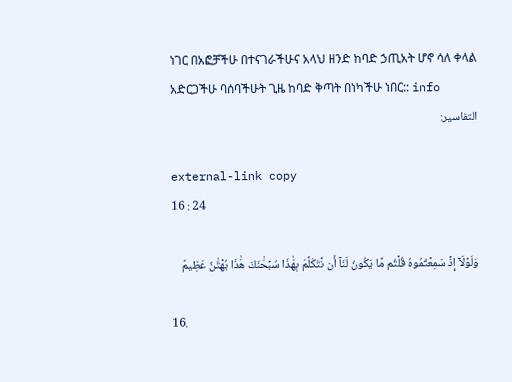ነገር በአፎቻችሁ በተናገራችሁና አላህ ዘንድ ከባድ ኃጢአት ሆኖ ሳለ ቀላል አድርጋችሁ ባሰባችሁት ጊዜ ከባድ ቅጣት በነካችሁ ነበር:: info
التفاسير:

external-link copy
16 : 24

وَلَوۡلَآ إِذۡ سَمِعۡتُمُوهُ قُلۡتُم مَّا يَكُونُ لَنَآ أَن نَّتَكَلَّمَ بِهَٰذَا سُبۡحَٰنَكَ هَٰذَا بُهۡتَٰنٌ عَظِيمٞ

16.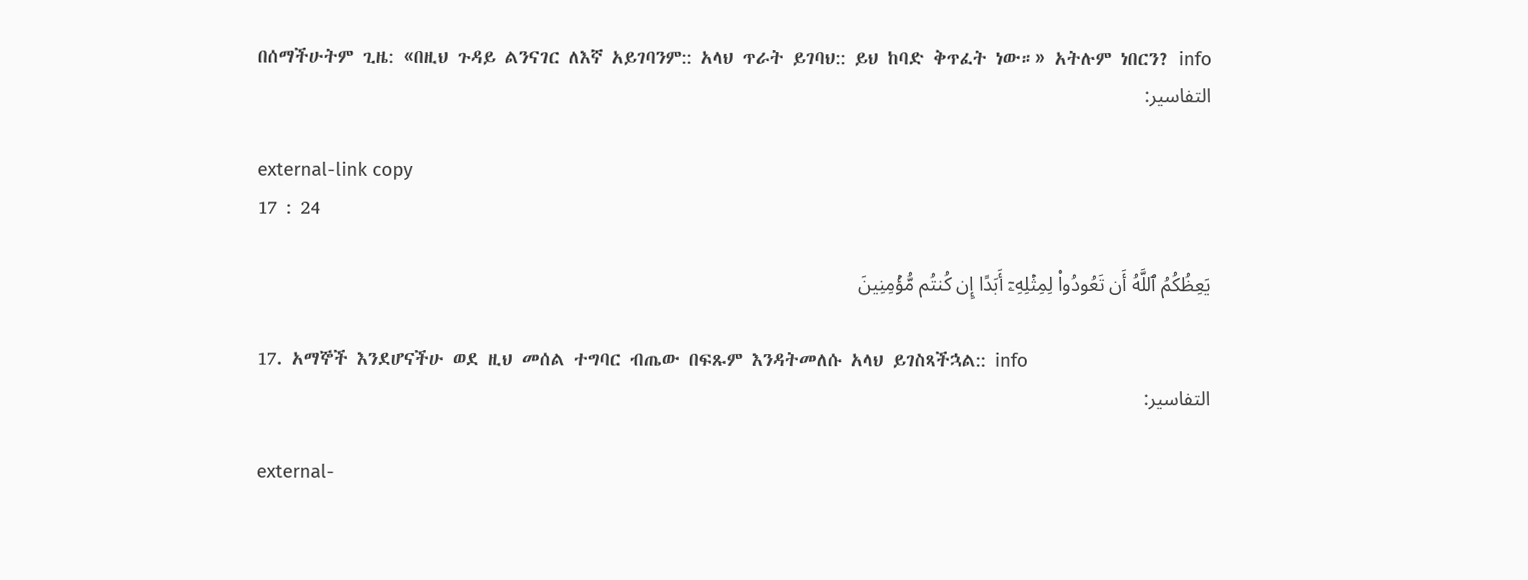በሰማችሁትም ጊዜ: «በዚህ ጉዳይ ልንናገር ለእኛ አይገባንም:: አላህ ጥራት ይገባህ:: ይህ ከባድ ቅጥፈት ነው።» አትሉም ነበርን? info
التفاسير:

external-link copy
17 : 24

يَعِظُكُمُ ٱللَّهُ أَن تَعُودُواْ لِمِثۡلِهِۦٓ أَبَدًا إِن كُنتُم مُّؤۡمِنِينَ

17. አማኞች እንደሆናችሁ ወደ ዚህ መሰል ተግባር ብጤው በፍጹም እንዳትመለሱ አላህ ይገስጻችኋል:: info
التفاسير:

external-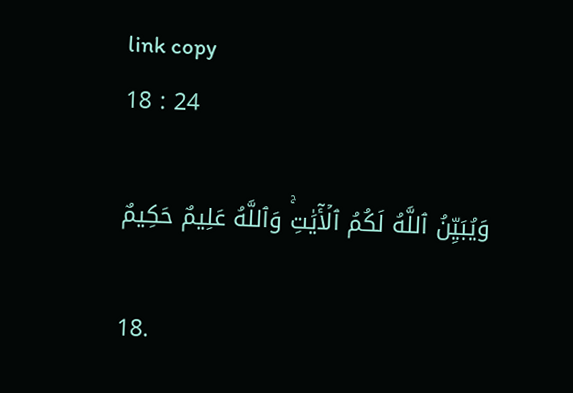link copy
18 : 24

وَيُبَيِّنُ ٱللَّهُ لَكُمُ ٱلۡأٓيَٰتِۚ وَٱللَّهُ عَلِيمٌ حَكِيمٌ

18.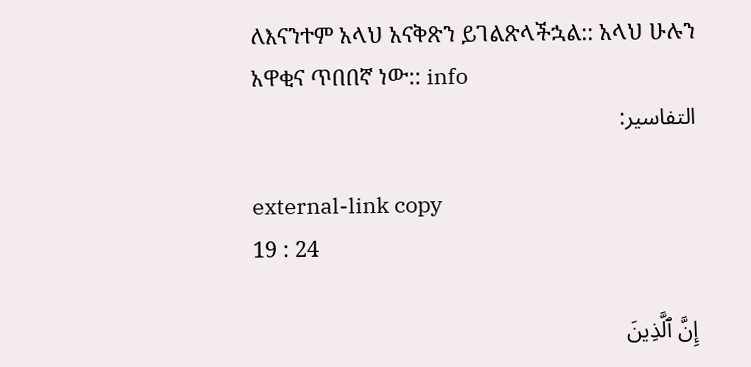ለእናንተም አላህ አናቅጽን ይገልጽላችኋል:: አላህ ሁሉን አዋቂና ጥበበኛ ነው:: info
التفاسير:

external-link copy
19 : 24

إِنَّ ٱلَّذِينَ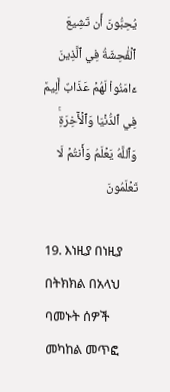يُحِبُّونَ أَن تَشِيعَ ٱلۡفَٰحِشَةُ فِي ٱلَّذِينَ ءَامَنُواْ لَهُمۡ عَذَابٌ أَلِيمٞ فِي ٱلدُّنۡيَا وَٱلۡأٓخِرَةِۚ وَٱللَّهُ يَعۡلَمُ وَأَنتُمۡ لَا تَعۡلَمُونَ

19. እነዚያ በነዚያ በትክክል በአላህ ባመኑት ሰዎች መካከል መጥፎ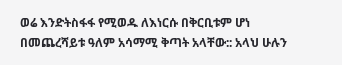ወሬ እንድትስፋፋ የሚወዱ ለእነርሱ በቅርቢቱም ሆነ በመጨረሻይቱ ዓለም አሳማሚ ቅጣት አላቸው:: አላህ ሁሉን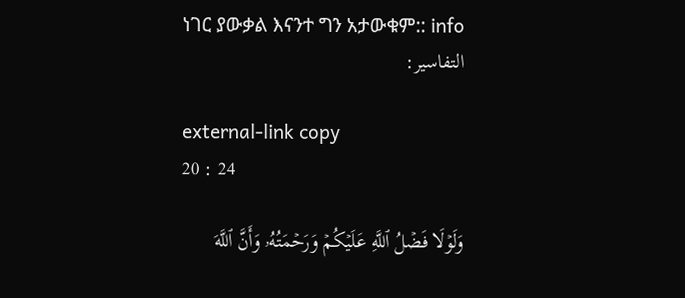ነገር ያውቃል እናንተ ግን አታውቁም:: info
التفاسير:

external-link copy
20 : 24

وَلَوۡلَا فَضۡلُ ٱللَّهِ عَلَيۡكُمۡ وَرَحۡمَتُهُۥ وَأَنَّ ٱللَّهَ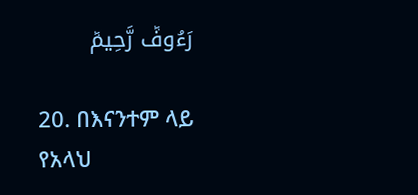رَءُوفٞ رَّحِيمٞ

20. በእናንተም ላይ የአላህ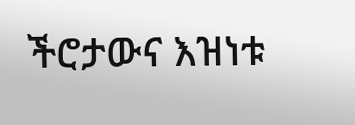ችሮታውና እዝነቱ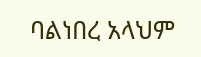ባልነበረ አላህም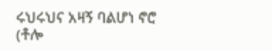ሩህሩህና አዛኝ ባልሆነ ኖሮ (ቶሎ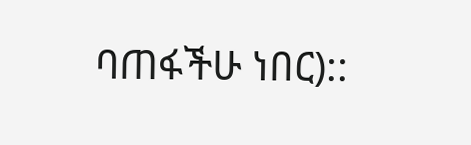ባጠፋችሁ ነበር)::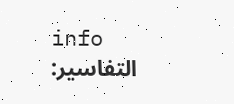info
التفاسير: